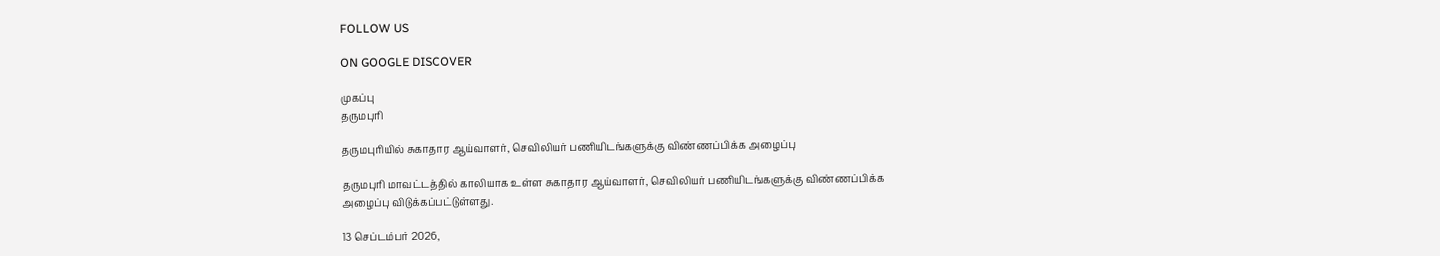FOLLOW US

ON GOOGLE DISCOVER

முகப்பு
தருமபுரி

தருமபுரியில் சுகாதார ஆய்வாளர், செவிலியர் பணியிடங்களுக்கு விண்ணப்பிக்க அழைப்பு

தருமபுரி மாவட்டத்தில் காலியாக உள்ள சுகாதார ஆய்வாளர், செவிலியர் பணியிடங்களுக்கு விண்ணப்பிக்க அழைப்பு விடுக்கப்பட்டுள்ளது.

13 செப்டம்பர் 2026,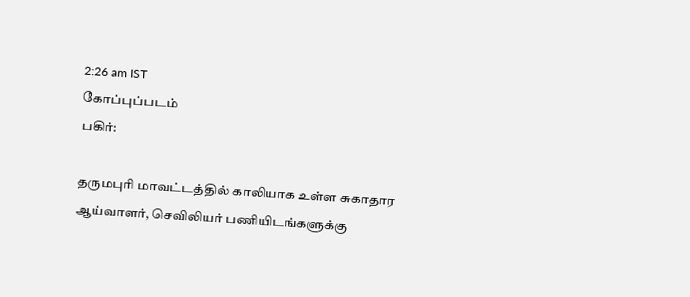2:26 am IST
கோப்புப்படம்
பகிர்:

தருமபுரி மாவட்டத்தில் காலியாக உள்ள சுகாதார ஆய்வாளர், செவிலியர் பணியிடங்களுக்கு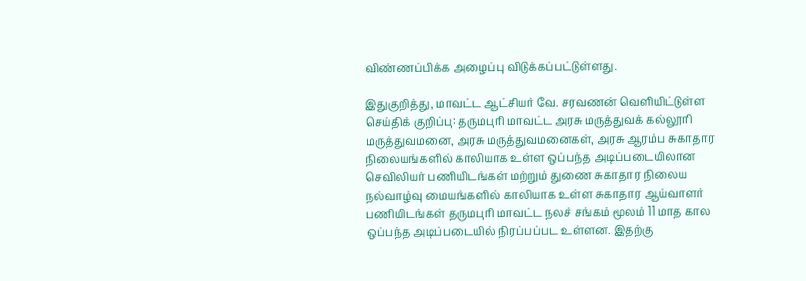விண்ணப்பிக்க அழைப்பு விடுக்கப்பட்டுள்ளது.

இதுகுறித்து, மாவட்ட ஆட்சியர் வே. சரவணன் வெளியிட்டுள்ள செய்திக் குறிப்பு: தருமபுரி மாவட்ட அரசு மருத்துவக் கல்லூரி மருத்துவமனை, அரசு மருத்துவமனைகள், அரசு ஆரம்ப சுகாதார நிலையங்களில் காலியாக உள்ள ஒப்பந்த அடிப்படையிலான செவிலியர் பணியிடங்கள் மற்றும் துணை சுகாதார நிலைய நல்வாழ்வு மையங்களில் காலியாக உள்ள சுகாதார ஆய்வாளர் பணியிடங்கள் தருமபுரி மாவட்ட நலச் சங்கம் மூலம் 11 மாத கால ஒப்பந்த அடிப்படையில் நிரப்பப்பட உள்ளன. இதற்கு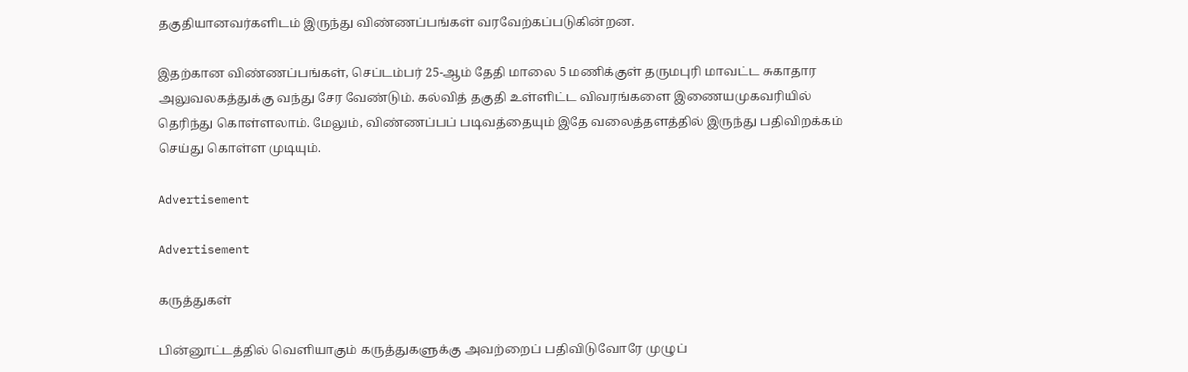தகுதியானவர்களிடம் இருந்து விண்ணப்பங்கள் வரவேற்கப்படுகின்றன.

இதற்கான விண்ணப்பங்கள், செப்டம்பர் 25-ஆம் தேதி மாலை 5 மணிக்குள் தருமபுரி மாவட்ட சுகாதார அலுவலகத்துக்கு வந்து சேர வேண்டும். கல்வித் தகுதி உள்ளிட்ட விவரங்களை இணையமுகவரியில் தெரிந்து கொள்ளலாம். மேலும், விண்ணப்பப் படிவத்தையும் இதே வலைத்தளத்தில் இருந்து பதிவிறக்கம் செய்து கொள்ள முடியும்.

Advertisement

Advertisement

கருத்துகள்

பின்னூட்டத்தில் வெளியாகும் கருத்துகளுக்கு அவற்றைப் பதிவிடுவோரே முழுப்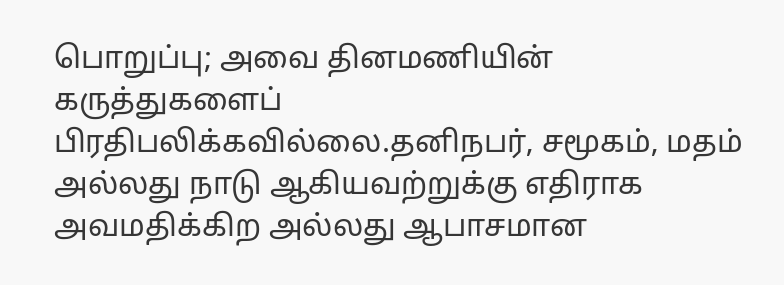பொறுப்பு; அவை தினமணியின் கருத்துகளைப் பிரதிபலிக்கவில்லை.தனிநபர், சமூகம், மதம் அல்லது நாடு ஆகியவற்றுக்கு எதிராக அவமதிக்கிற அல்லது ஆபாசமான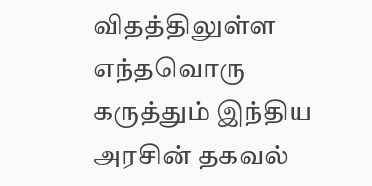விதத்திலுள்ள எந்தவொரு கருத்தும் இந்திய அரசின் தகவல்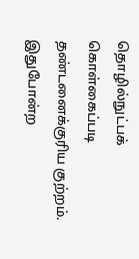தொழில்நுட்பக் கொள்கைப்படி தண்டனைக்குரிய குற்றம். இதுபோன்ற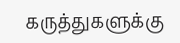கருத்துகளுக்கு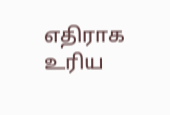எதிராக உரிய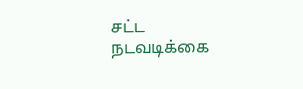சட்ட நடவடிக்கை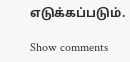எடுக்கப்படும்.

Show comments